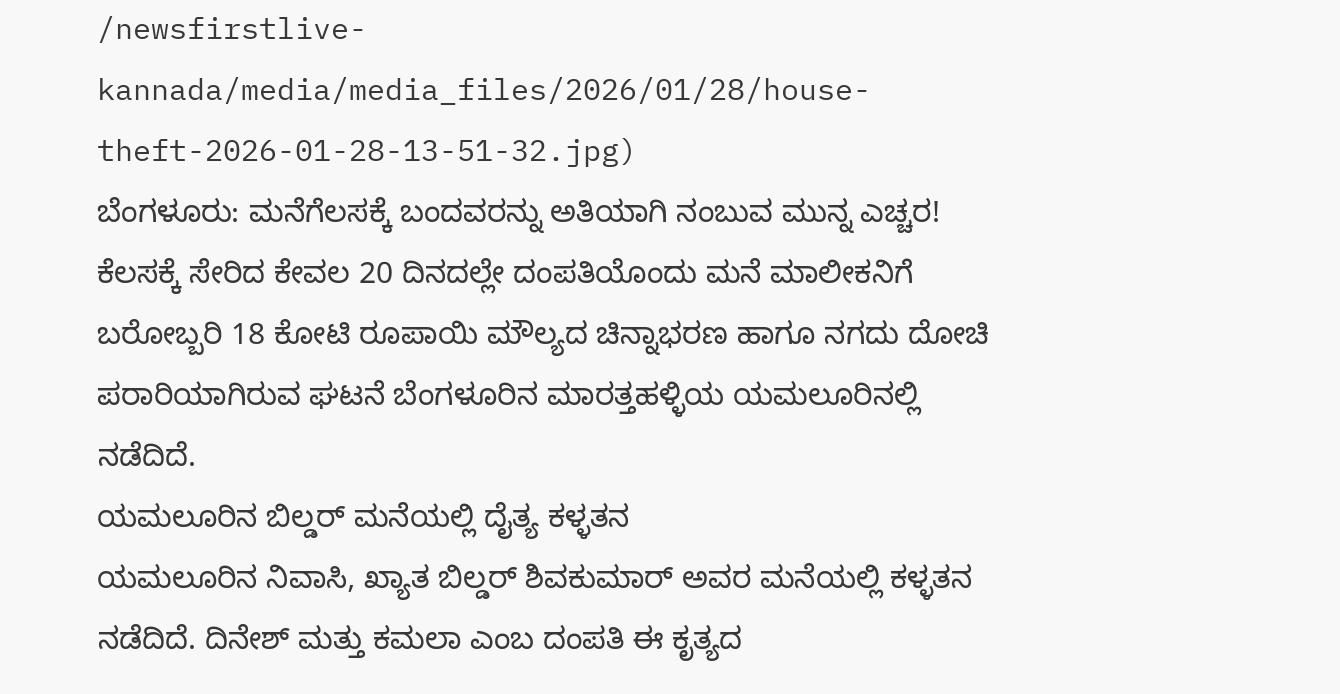/newsfirstlive-kannada/media/media_files/2026/01/28/house-theft-2026-01-28-13-51-32.jpg)
ಬೆಂಗಳೂರು: ಮನೆಗೆಲಸಕ್ಕೆ ಬಂದವರನ್ನು ಅತಿಯಾಗಿ ನಂಬುವ ಮುನ್ನ ಎಚ್ಚರ! ಕೆಲಸಕ್ಕೆ ಸೇರಿದ ಕೇವಲ 20 ದಿನದಲ್ಲೇ ದಂಪತಿಯೊಂದು ಮನೆ ಮಾಲೀಕನಿಗೆ ಬರೋಬ್ಬರಿ 18 ಕೋಟಿ ರೂಪಾಯಿ ಮೌಲ್ಯದ ಚಿನ್ನಾಭರಣ ಹಾಗೂ ನಗದು ದೋಚಿ ಪರಾರಿಯಾಗಿರುವ ಘಟನೆ ಬೆಂಗಳೂರಿನ ಮಾರತ್ತಹಳ್ಳಿಯ ಯಮಲೂರಿನಲ್ಲಿ ನಡೆದಿದೆ.
ಯಮಲೂರಿನ ಬಿಲ್ಡರ್ ಮನೆಯಲ್ಲಿ ದೈತ್ಯ ಕಳ್ಳತನ
ಯಮಲೂರಿನ ನಿವಾಸಿ, ಖ್ಯಾತ ಬಿಲ್ಡರ್ ಶಿವಕುಮಾರ್ ಅವರ ಮನೆಯಲ್ಲಿ ಕಳ್ಳತನ ನಡೆದಿದೆ. ದಿನೇಶ್ ಮತ್ತು ಕಮಲಾ ಎಂಬ ದಂಪತಿ ಈ ಕೃತ್ಯದ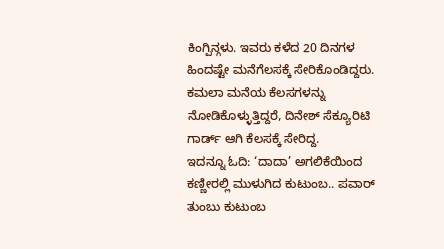ಕಿಂಗ್ಪಿನ್ಗಳು. ಇವರು ಕಳೆದ 20 ದಿನಗಳ ಹಿಂದಷ್ಟೇ ಮನೆಗೆಲಸಕ್ಕೆ ಸೇರಿಕೊಂಡಿದ್ದರು. ಕಮಲಾ ಮನೆಯ ಕೆಲಸಗಳನ್ನು ನೋಡಿಕೊಳ್ಳುತ್ತಿದ್ದರೆ, ದಿನೇಶ್ ಸೆಕ್ಯೂರಿಟಿ ಗಾರ್ಡ್ ಆಗಿ ಕೆಲಸಕ್ಕೆ ಸೇರಿದ್ದ.
ಇದನ್ನೂ ಓದಿ: ‘ದಾದಾ’ ಅಗಲಿಕೆಯಿಂದ ಕಣ್ಣೀರಲ್ಲಿ ಮುಳುಗಿದ ಕುಟುಂಬ.. ಪವಾರ್ ತುಂಬು ಕುಟುಂಬ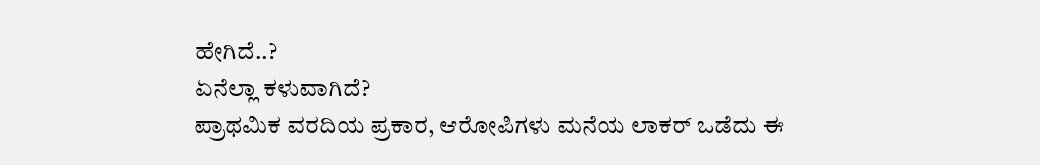ಹೇಗಿದೆ..?
ಏನೆಲ್ಲಾ ಕಳುವಾಗಿದೆ?
ಪ್ರಾಥಮಿಕ ವರದಿಯ ಪ್ರಕಾರ, ಆರೋಪಿಗಳು ಮನೆಯ ಲಾಕರ್ ಒಡೆದು ಈ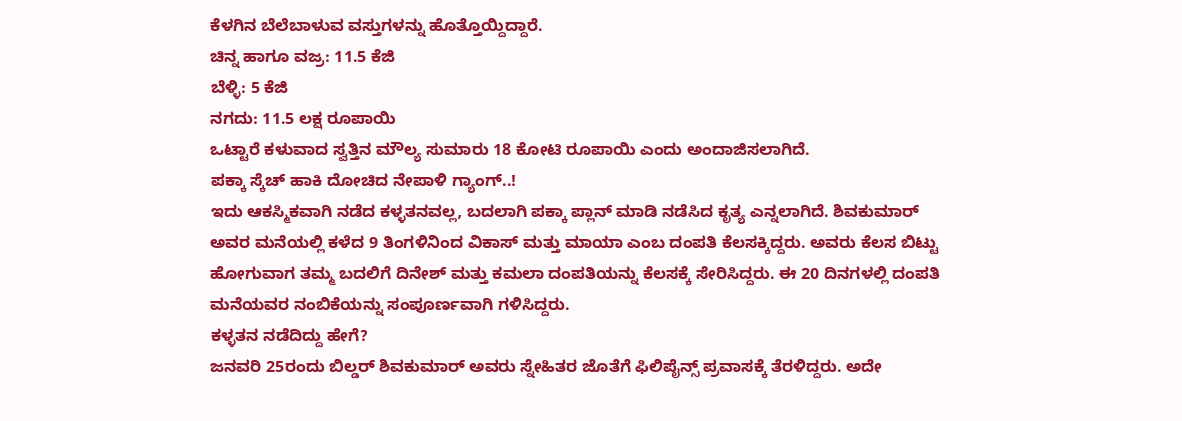ಕೆಳಗಿನ ಬೆಲೆಬಾಳುವ ವಸ್ತುಗಳನ್ನು ಹೊತ್ತೊಯ್ದಿದ್ದಾರೆ.
ಚಿನ್ನ ಹಾಗೂ ವಜ್ರ: 11.5 ಕೆಜಿ
ಬೆಳ್ಳಿ: 5 ಕೆಜಿ
ನಗದು: 11.5 ಲಕ್ಷ ರೂಪಾಯಿ
ಒಟ್ಟಾರೆ ಕಳುವಾದ ಸ್ವತ್ತಿನ ಮೌಲ್ಯ ಸುಮಾರು 18 ಕೋಟಿ ರೂಪಾಯಿ ಎಂದು ಅಂದಾಜಿಸಲಾಗಿದೆ.
ಪಕ್ಕಾ ಸ್ಕೆಚ್ ಹಾಕಿ ದೋಚಿದ ನೇಪಾಳಿ ಗ್ಯಾಂಗ್..!
ಇದು ಆಕಸ್ಮಿಕವಾಗಿ ನಡೆದ ಕಳ್ಳತನವಲ್ಲ, ಬದಲಾಗಿ ಪಕ್ಕಾ ಪ್ಲಾನ್ ಮಾಡಿ ನಡೆಸಿದ ಕೃತ್ಯ ಎನ್ನಲಾಗಿದೆ. ಶಿವಕುಮಾರ್ ಅವರ ಮನೆಯಲ್ಲಿ ಕಳೆದ 9 ತಿಂಗಳಿನಿಂದ ವಿಕಾಸ್ ಮತ್ತು ಮಾಯಾ ಎಂಬ ದಂಪತಿ ಕೆಲಸಕ್ಕಿದ್ದರು. ಅವರು ಕೆಲಸ ಬಿಟ್ಟು ಹೋಗುವಾಗ ತಮ್ಮ ಬದಲಿಗೆ ದಿನೇಶ್ ಮತ್ತು ಕಮಲಾ ದಂಪತಿಯನ್ನು ಕೆಲಸಕ್ಕೆ ಸೇರಿಸಿದ್ದರು. ಈ 20 ದಿನಗಳಲ್ಲಿ ದಂಪತಿ ಮನೆಯವರ ನಂಬಿಕೆಯನ್ನು ಸಂಪೂರ್ಣವಾಗಿ ಗಳಿಸಿದ್ದರು.
ಕಳ್ಳತನ ನಡೆದಿದ್ದು ಹೇಗೆ?
ಜನವರಿ 25ರಂದು ಬಿಲ್ಡರ್ ಶಿವಕುಮಾರ್ ಅವರು ಸ್ನೇಹಿತರ ಜೊತೆಗೆ ಫಿಲಿಪೈನ್ಸ್ ಪ್ರವಾಸಕ್ಕೆ ತೆರಳಿದ್ದರು. ಅದೇ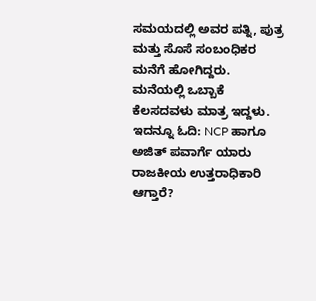ಸಮಯದಲ್ಲಿ ಅವರ ಪತ್ನಿ, ಪುತ್ರ ಮತ್ತು ಸೊಸೆ ಸಂಬಂಧಿಕರ ಮನೆಗೆ ಹೋಗಿದ್ದರು. ಮನೆಯಲ್ಲಿ ಒಬ್ಬಾಕೆ ಕೆಲಸದವಳು ಮಾತ್ರ ಇದ್ದಳು.
ಇದನ್ನೂ ಓದಿ: NCP ಹಾಗೂ ಅಜಿತ್ ಪವಾರ್ಗೆ ಯಾರು ರಾಜಕೀಯ ಉತ್ತರಾಧಿಕಾರಿ ಆಗ್ತಾರೆ?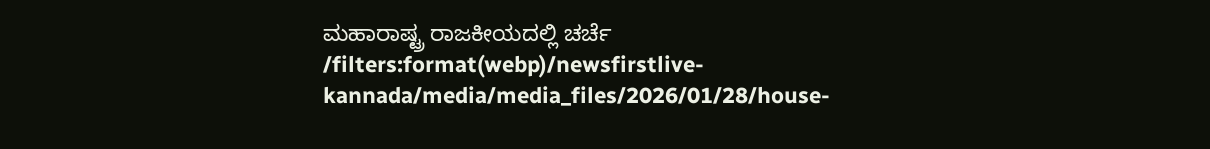ಮಹಾರಾಷ್ಟ್ರ ರಾಜಕೀಯದಲ್ಲಿ ಚರ್ಚೆ
/filters:format(webp)/newsfirstlive-kannada/media/media_files/2026/01/28/house-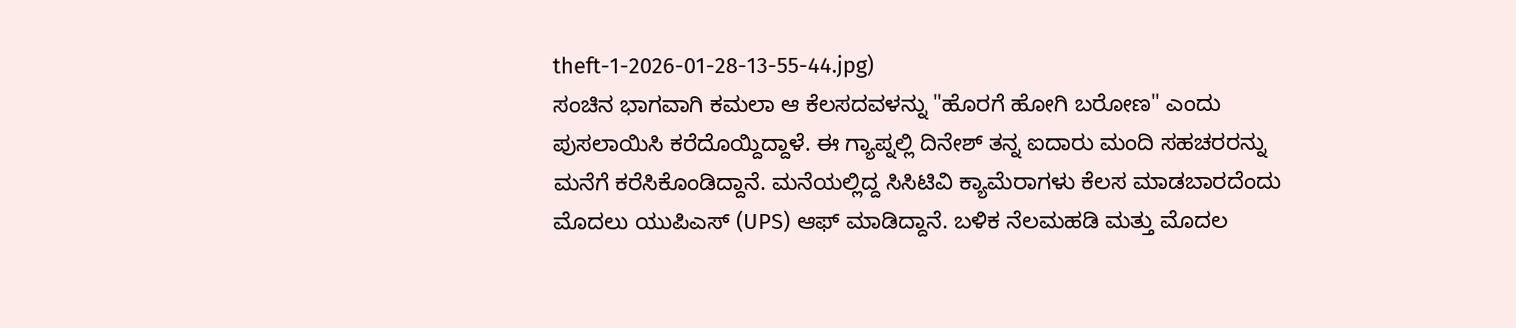theft-1-2026-01-28-13-55-44.jpg)
ಸಂಚಿನ ಭಾಗವಾಗಿ ಕಮಲಾ ಆ ಕೆಲಸದವಳನ್ನು "ಹೊರಗೆ ಹೋಗಿ ಬರೋಣ" ಎಂದು ಪುಸಲಾಯಿಸಿ ಕರೆದೊಯ್ದಿದ್ದಾಳೆ. ಈ ಗ್ಯಾಪ್ನಲ್ಲಿ ದಿನೇಶ್ ತನ್ನ ಐದಾರು ಮಂದಿ ಸಹಚರರನ್ನು ಮನೆಗೆ ಕರೆಸಿಕೊಂಡಿದ್ದಾನೆ. ಮನೆಯಲ್ಲಿದ್ದ ಸಿಸಿಟಿವಿ ಕ್ಯಾಮೆರಾಗಳು ಕೆಲಸ ಮಾಡಬಾರದೆಂದು ಮೊದಲು ಯುಪಿಎಸ್ (UPS) ಆಫ್ ಮಾಡಿದ್ದಾನೆ. ಬಳಿಕ ನೆಲಮಹಡಿ ಮತ್ತು ಮೊದಲ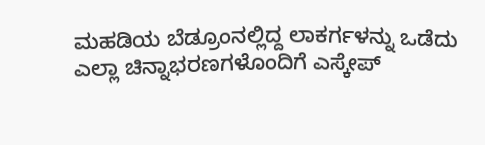ಮಹಡಿಯ ಬೆಡ್ರೂಂನಲ್ಲಿದ್ದ ಲಾಕರ್ಗಳನ್ನು ಒಡೆದು ಎಲ್ಲಾ ಚಿನ್ನಾಭರಣಗಳೊಂದಿಗೆ ಎಸ್ಕೇಪ್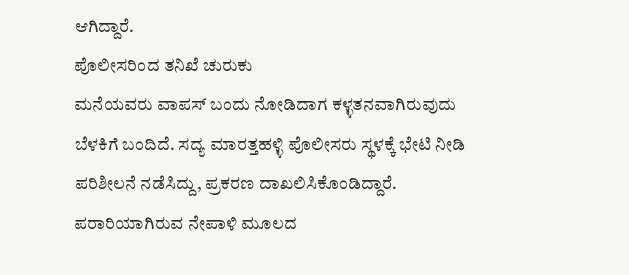ಆಗಿದ್ದಾರೆ.
ಪೊಲೀಸರಿಂದ ತನಿಖೆ ಚುರುಕು
ಮನೆಯವರು ವಾಪಸ್ ಬಂದು ನೋಡಿದಾಗ ಕಳ್ಳತನವಾಗಿರುವುದು ಬೆಳಕಿಗೆ ಬಂದಿದೆ. ಸದ್ಯ ಮಾರತ್ತಹಳ್ಳಿ ಪೊಲೀಸರು ಸ್ಥಳಕ್ಕೆ ಭೇಟಿ ನೀಡಿ ಪರಿಶೀಲನೆ ನಡೆಸಿದ್ದು, ಪ್ರಕರಣ ದಾಖಲಿಸಿಕೊಂಡಿದ್ದಾರೆ. ಪರಾರಿಯಾಗಿರುವ ನೇಪಾಳಿ ಮೂಲದ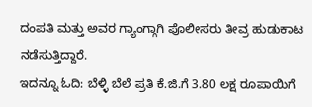ದಂಪತಿ ಮತ್ತು ಅವರ ಗ್ಯಾಂಗ್ಗಾಗಿ ಪೊಲೀಸರು ತೀವ್ರ ಹುಡುಕಾಟ ನಡೆಸುತ್ತಿದ್ದಾರೆ.
ಇದನ್ನೂ ಓದಿ: ಬೆಳ್ಳಿ ಬೆಲೆ ಪ್ರತಿ ಕೆ.ಜಿ.ಗೆ 3.80 ಲಕ್ಷ ರೂಪಾಯಿಗೆ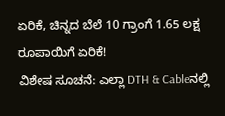ಏರಿಕೆ, ಚಿನ್ನದ ಬೆಲೆ 10 ಗ್ರಾಂಗೆ 1.65 ಲಕ್ಷ ರೂಪಾಯಿಗೆ ಏರಿಕೆ!
ವಿಶೇಷ ಸೂಚನೆ: ಎಲ್ಲಾ DTH & Cableನಲ್ಲಿ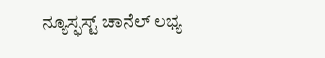ನ್ಯೂಸ್ಫಸ್ಟ್ ಚಾನೆಲ್ ಲಭ್ಯ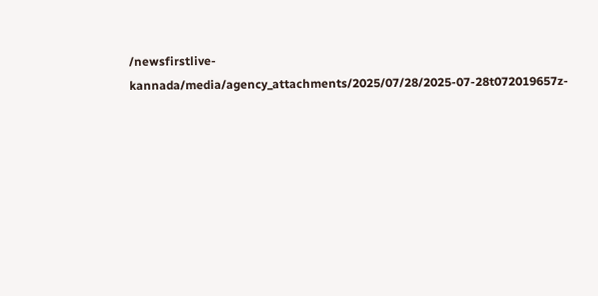/newsfirstlive-kannada/media/agency_attachments/2025/07/28/2025-07-28t072019657z-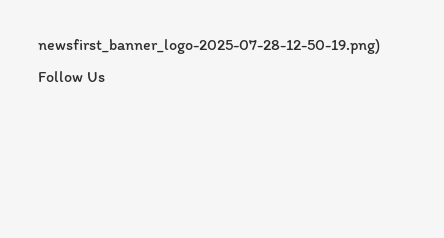newsfirst_banner_logo-2025-07-28-12-50-19.png)
Follow Us